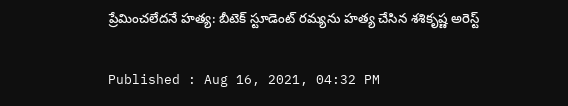ప్రేమించలేదనే హత్య: బీటెక్ స్టూడెంట్ రమ్యను హత్య చేసిన శశికృష్ణ అరెస్ట్

Published : Aug 16, 2021, 04:32 PM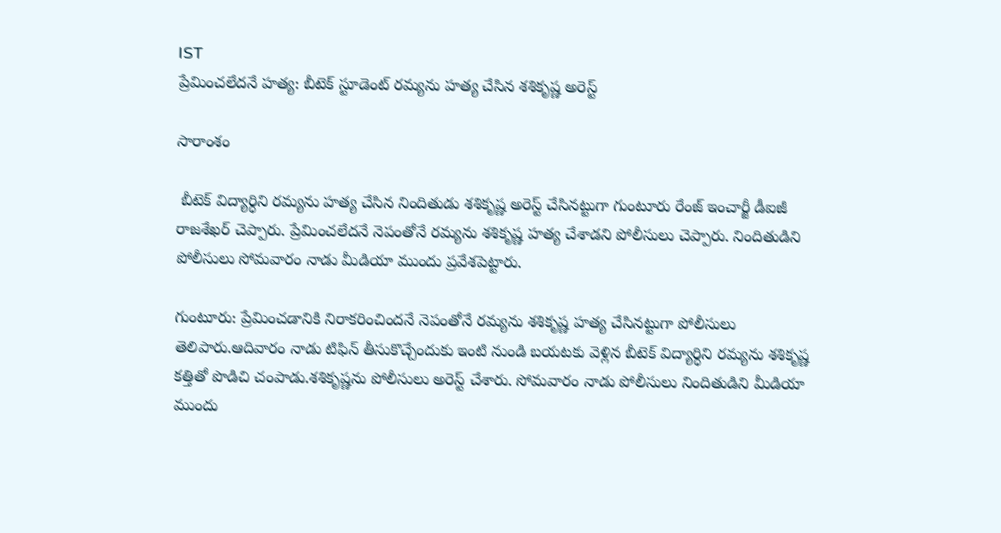IST
ప్రేమించలేదనే హత్య: బీటెక్ స్టూడెంట్ రమ్యను హత్య చేసిన శశికృష్ణ అరెస్ట్

సారాంశం

 బీటెక్ విద్యార్ధిని రమ్యను హత్య చేసిన నిందితుడు శశికృష్ణ అరెస్ట్ చేసినట్టుగా గుంటూరు రేంజ్ ఇంచార్జీ డీఐజీ రాజశేఖర్ చెప్పారు. ప్రేమించలేదనే నెపంతోనే రమ్యను శశికృష్ణ హత్య చేశాడని పోలీసులు చెప్పారు. నిందితుడిని పోలీసులు సోమవారం నాడు మీడియా ముందు ప్రవేశపెట్టారు.

గుంటూరు: ప్రేమించడానికి నిరాకరించిందనే నెపంతోనే రమ్యను శశికృష్ణ హత్య చేసినట్టుగా పోలీసులు తెలిపారు.ఆదివారం నాడు టిఫిన్ తీసుకొచ్చేందుకు ఇంటి నుండి బయటకు వెళ్లిన బీటెక్ విద్యార్ధిని రమ్యను శశికృష్ణ కత్తితో పొడిచి చంపాడు.శశికృష్ణను పోలీసులు అరెస్ట్ చేశారు. సోమవారం నాడు పోలీసులు నిందితుడిని మీడియా ముందు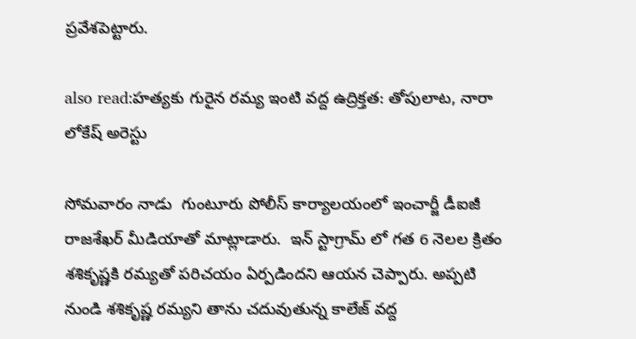ప్రవేశపెట్టారు.

also read:హత్యకు గురైన రమ్య ఇంటి వద్ద ఉద్రిక్తత: తోపులాట, నారా లోకేష్ అరెస్టు

సోమవారం నాడు  గుంటూరు పోలీస్ కార్యాలయంలో ఇంచార్జీ డీఐజీ  రాజశేఖర్ మీడియాతో మాట్లాడారు.  ఇన్ స్టాగ్రామ్ లో గత 6 నెలల క్రితం శశికృష్ణకి రమ్యతో పరిచయం ఏర్పడిందని ఆయన చెప్పారు. అప్పటి నుండి శశికృష్ణ రమ్యని తాను చదువుతున్న కాలేజ్ వద్ద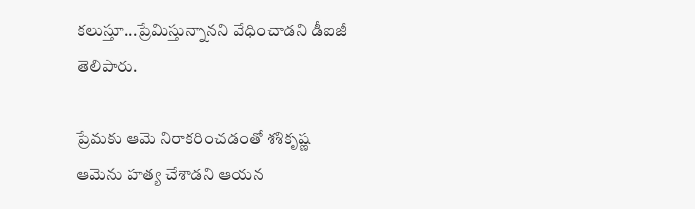కలుస్తూ...ప్రేమిస్తున్నానని వేధించాడని డీఐజీ తెలిపారు.

ప్రేమకు ఆమె నిరాకరించడంతో శశికృష్ణ ఆమెను హత్య చేశాడని ఆయన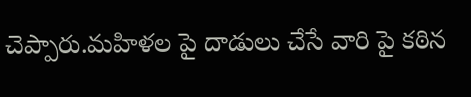చెప్పారు.మహిళల పై దాడులు చేసే వారి పై కఠిన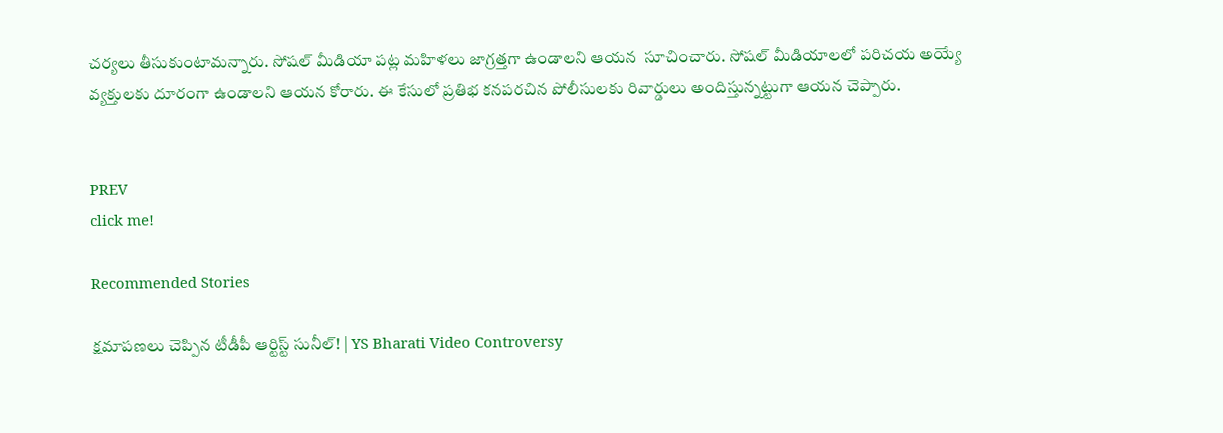చర్యలు తీసుకుంటామన్నారు. సోషల్ మీడియా పట్ల మహిళలు జాగ్రత్తగా ఉండాలని ఆయన  సూచించారు. సోషల్ మీడియాలలో పరిచయ అయ్యే వ్యక్తులకు దూరంగా ఉండాలని ఆయన కోరారు. ఈ కేసులో ప్రతిభ కనపరచిన పోలీసులకు రివార్డులు అందిస్తున్నట్టుగా ఆయన చెప్పారు.


PREV
click me!

Recommended Stories

క్షమాపణలు చెప్పిన టీడీపీ ఆర్టిస్ట్ సునీల్! | YS Bharati Video Controversy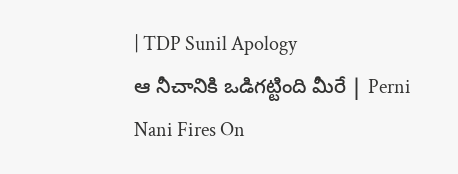| TDP Sunil Apology
ఆ నీచానికి ఒడిగట్టింది మీరే | Perni Nani Fires On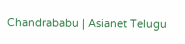Chandrababu | Asianet Telugu